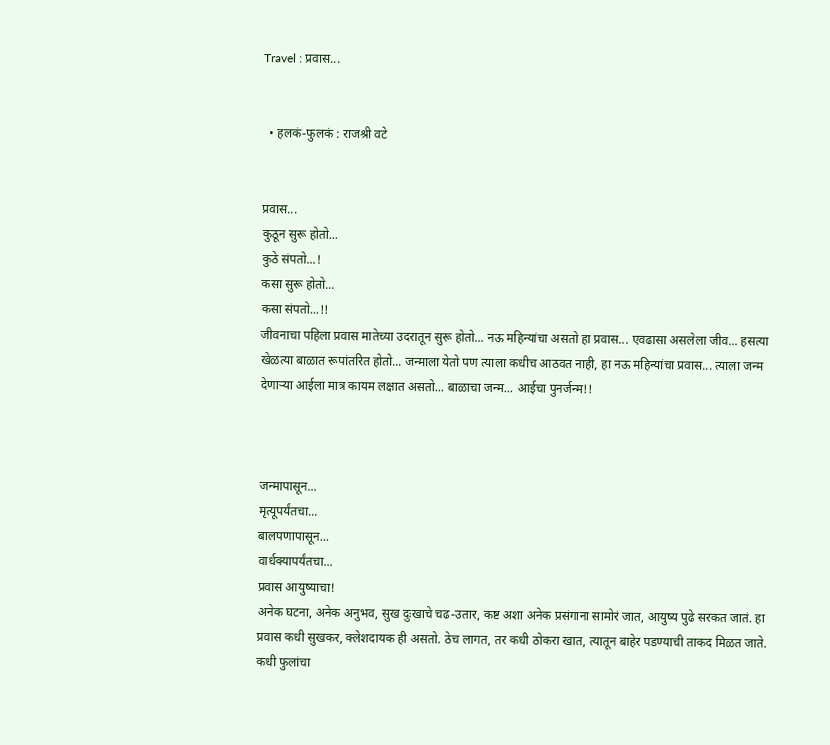Travel : प्रवास...


  • हलकं-फुलकं : राजश्री वटे


प्रवास...
कुठून सुरू होतो...
कुठे संपतो...!
कसा सुरू होतो...
कसा संपतो...!!
जीवनाचा पहिला प्रवास मातेच्या उदरातून सुरू होतो... नऊ महिन्यांचा असतो हा प्रवास... एवढासा असलेला जीव... हसत्या खेळत्या बाळात रूपांतरित होतो... जन्माला येतो पण त्याला कधीच आठवत नाही, हा नऊ महिन्यांचा प्रवास... त्याला जन्म देणाऱ्या आईला मात्र कायम लक्षात असतो... बाळाचा जन्म... आईचा पुनर्जन्म!!



जन्मापासून...
मृत्यूपर्यंतचा...
बालपणापासून...
वार्धक्यापर्यंतचा...
प्रवास आयुष्याचा!
अनेक घटना, अनेक अनुभव, सुख दुःखाचे चढ-उतार, कष्ट अशा अनेक प्रसंगाना सामोरं जात, आयुष्य पुढे सरकत जातं. हा प्रवास कधी सुखकर, क्लेशदायक ही असतो. ठेच लागत, तर कधी ठोकरा खात, त्यातून बाहेर पडण्याची ताकद मिळत जाते. कधी फुलांचा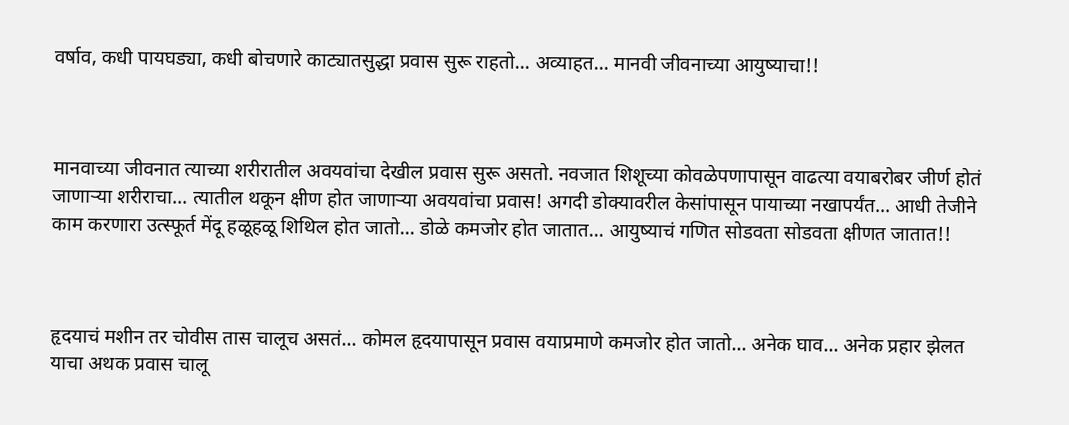वर्षाव, कधी पायघड्या, कधी बोचणारे काट्यातसुद्धा प्रवास सुरू राहतो... अव्याहत... मानवी जीवनाच्या आयुष्याचा!!



मानवाच्या जीवनात त्याच्या शरीरातील अवयवांचा देखील प्रवास सुरू असतो. नवजात शिशूच्या कोवळेपणापासून वाढत्या वयाबरोबर जीर्ण होतं जाणाऱ्या शरीराचा... त्यातील थकून क्षीण होत जाणाऱ्या अवयवांचा प्रवास! अगदी डोक्यावरील केसांपासून पायाच्या नखापर्यंत... आधी तेजीने काम करणारा उत्स्फूर्त मेंदू हळूहळू शिथिल होत जातो... डोळे कमजोर होत जातात... आयुष्याचं गणित सोडवता सोडवता क्षीणत जातात!!



हृदयाचं मशीन तर चोवीस तास चालूच असतं... कोमल हृदयापासून प्रवास वयाप्रमाणे कमजोर होत जातो... अनेक घाव... अनेक प्रहार झेलत याचा अथक प्रवास चालू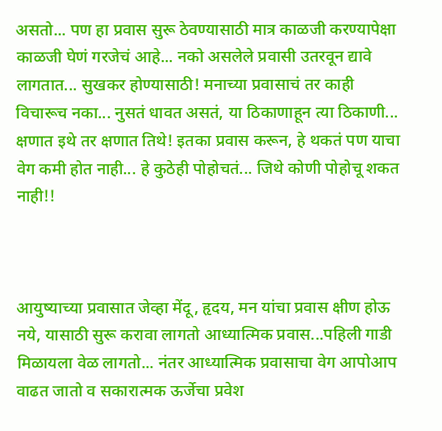असतो... पण हा प्रवास सुरू ठेवण्यासाठी मात्र काळजी करण्यापेक्षा काळजी घेणं गरजेचं आहे... नको असलेले प्रवासी उतरवून द्यावे लागतात... सुखकर होण्यासाठी! मनाच्या प्रवासाचं तर काही विचारूच नका... नुसतं धावत असतं, या ठिकाणाहून त्या ठिकाणी... क्षणात इथे तर क्षणात तिथे! इतका प्रवास करून, हे थकतं पण याचा वेग कमी होत नाही... हे कुठेही पोहोचतं... जिथे कोणी पोहोचू शकत नाही!!



आयुष्याच्या प्रवासात जेव्हा मेंदू, हृदय, मन यांचा प्रवास क्षीण होऊ नये, यासाठी सुरू करावा लागतो आध्यात्मिक प्रवास...पहिली गाडी मिळायला वेळ लागतो... नंतर आध्यात्मिक प्रवासाचा वेग आपोआप वाढत जातो व सकारात्मक ऊर्जेचा प्रवेश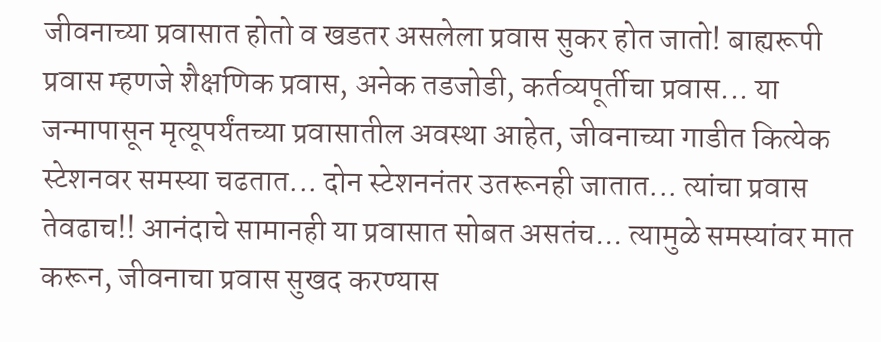जीवनाच्या प्रवासात होतो व खडतर असलेला प्रवास सुकर होत जातो! बाह्यरूपी प्रवास म्हणजे शैक्षणिक प्रवास, अनेक तडजोडी, कर्तव्यपूर्तीचा प्रवास... या जन्मापासून मृत्यूपर्यंतच्या प्रवासातील अवस्था आहेत, जीवनाच्या गाडीत कित्येक स्टेशनवर समस्या चढतात... दोन स्टेशननंतर उतरूनही जातात... त्यांचा प्रवास तेवढाच!! आनंदाचे सामानही या प्रवासात सोबत असतंच... त्यामुळे समस्यांवर मात करून, जीवनाचा प्रवास सुखद करण्यास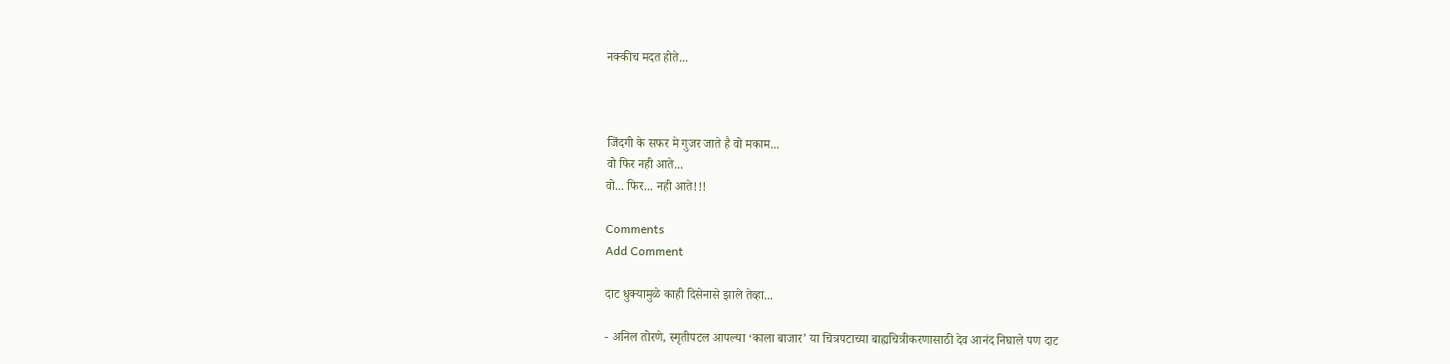नक्कीच मदत होते...



जिंदगी के सफर मे गुजर जाते है वो मकाम...
वो फिर नही आते...
वो... फिर... नही आते!!!

Comments
Add Comment

दाट धुक्यामुळे काही दिसेनासे झाले तेव्हा...

- अनिल तोरणे, स्मृतीपटल आपल्या ‘काला बाजार’ या चित्रपटाच्या बाह्यचित्रीकरणासाठी देव आनंद निघाले पण दाट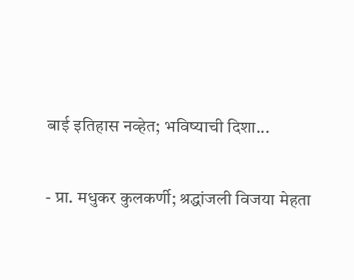बाई इतिहास नव्हेत; भविष्याची दिशा...

- प्रा. मधुकर कुलकर्णी; श्रद्धांजली विजया मेहता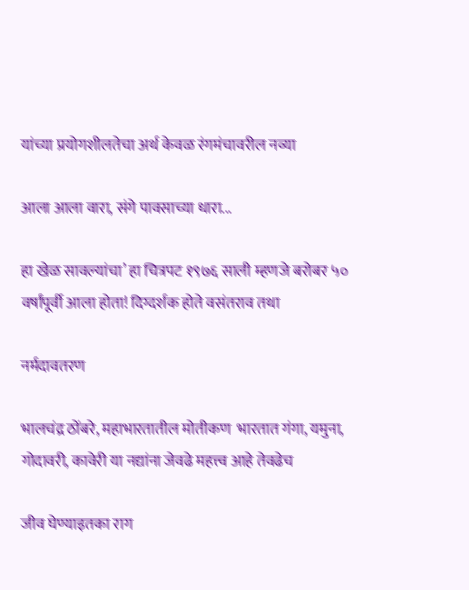यांच्या प्रयोगशीलतेचा अर्थ केवळ रंगमंचावरील नव्या

आला आला वारा, संगे पावसाच्या धारा...

हा खेळ सावल्यांचा’ हा चित्रपट १९७६ साली म्हणजे बरोबर ५० वर्षांपूर्वी आला होता! दिग्दर्शक होते वसंतराव तथा

नर्मदावतरण

भालचंद्र ठोंबरे, महाभारतातील मोतीकण  भारतात गंगा, यमुना, गोदावरी, कावेरी या नद्यांना जेवढे महत्त्व आहे तेवढेच

जीव घेण्याइतका राग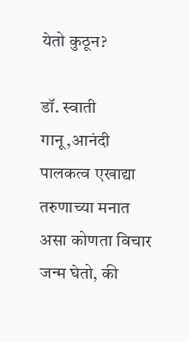येतो कुठून?

डॉ. स्वाती गानू,आनंदी पालकत्व एखाद्या तरुणाच्या मनात असा कोणता विचार जन्म घेतो, की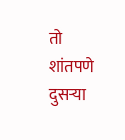तो शांतपणे दुसऱ्या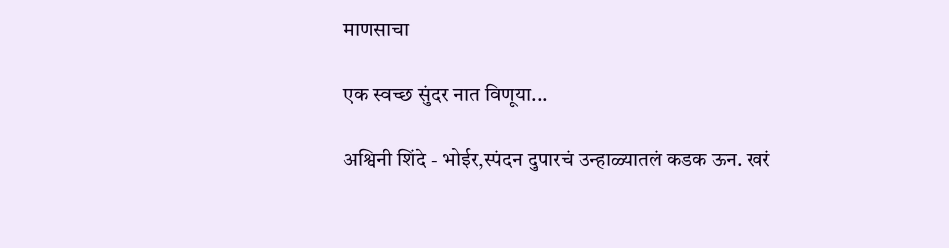माणसाचा

एक स्वच्छ सुंदर नात विणूया...

अश्विनी शिंदे - भोईर,स्पंदन दुपारचं उन्हाळ्यातलं कडक ऊन. खरं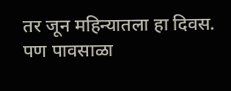तर जून महिन्यातला हा दिवस. पण पावसाळा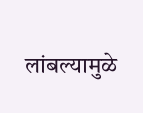लांबल्यामुळे